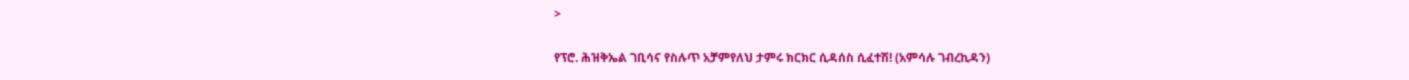>

የፕሮ. ሕዝቅኤል ገቢሳና የስሉጥ አቻምየለህ ታምሩ ክርክር ሲዳሰስ ሲፈተሽ! (አምሳሉ ገብረኪዳን)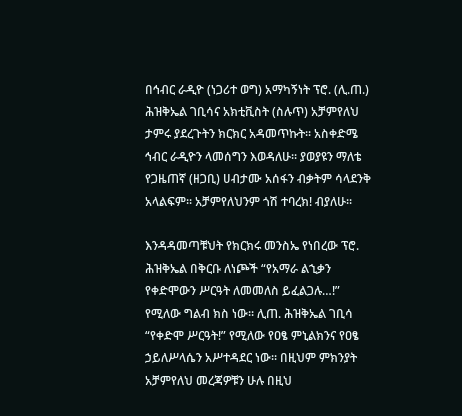በኅብር ራዲዮ (ነጋሪተ ወግ) አማካኝነት ፕሮ. (ሊ.ጠ.) ሕዝቅኤል ገቢሳና አክቲቪስት (ስሉጥ) አቻምየለህ ታምሩ ያደረጉትን ክርክር አዳመጥኩት፡፡ አስቀድሜ ኅብር ራዲዮን ላመሰግን እወዳለሁ፡፡ ያወያዩን ማለቴ የጋዜጠኛ (ዘጋቢ) ሀብታሙ አሰፋን ብቃትም ሳላደንቅ አላልፍም፡፡ አቻምየለህንም ጎሽ ተባረክ! ብያለሁ፡፡

እንዳዳመጣቹህት የክርክሩ መንስኤ የነበረው ፕሮ. ሕዝቅኤል በቅርቡ ለነጮች “የአማራ ልኂቃን የቀድሞውን ሥርዓት ለመመለስ ይፈልጋሉ…!” የሚለው ግልብ ክስ ነው፡፡ ሊጠ. ሕዝቅኤል ገቢሳ “የቀድሞ ሥርዓት!” የሚለው የዐፄ ምኒልክንና የዐፄ ኃይለሥላሴን አሥተዳደር ነው፡፡ በዚህም ምክንያት አቻምየለህ መረጃዎቹን ሁሉ በዚህ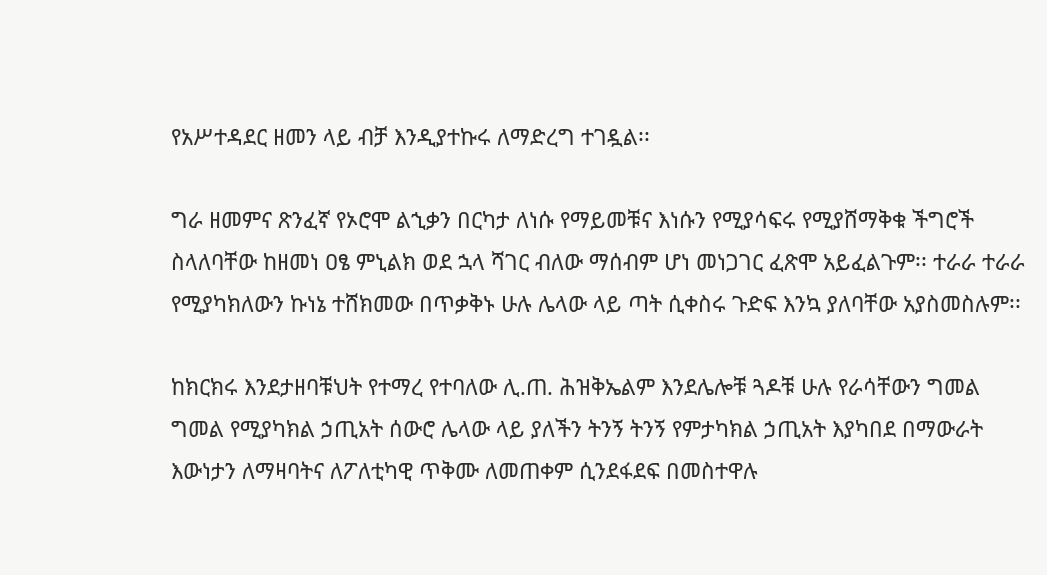የአሥተዳደር ዘመን ላይ ብቻ እንዲያተኩሩ ለማድረግ ተገዷል፡፡

ግራ ዘመምና ጽንፈኛ የኦሮሞ ልኂቃን በርካታ ለነሱ የማይመቹና እነሱን የሚያሳፍሩ የሚያሸማቅቁ ችግሮች ስላለባቸው ከዘመነ ዐፄ ምኒልክ ወደ ኋላ ሻገር ብለው ማሰብም ሆነ መነጋገር ፈጽሞ አይፈልጉም፡፡ ተራራ ተራራ የሚያካክለውን ኩነኔ ተሸክመው በጥቃቅኑ ሁሉ ሌላው ላይ ጣት ሲቀስሩ ጉድፍ እንኳ ያለባቸው አያስመስሉም፡፡

ከክርክሩ እንደታዘባቹህት የተማረ የተባለው ሊ.ጠ. ሕዝቅኤልም እንደሌሎቹ ጓዶቹ ሁሉ የራሳቸውን ግመል ግመል የሚያካክል ኃጢአት ሰውሮ ሌላው ላይ ያለችን ትንኝ ትንኝ የምታካክል ኃጢአት እያካበደ በማውራት እውነታን ለማዛባትና ለፖለቲካዊ ጥቅሙ ለመጠቀም ሲንደፋደፍ በመስተዋሉ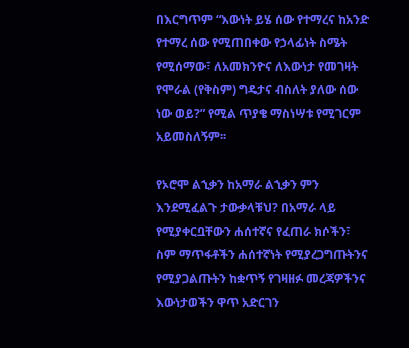በእርግጥም “እውነት ይሄ ሰው የተማረና ከአንድ የተማረ ሰው የሚጠበቀው የኃላፊነት ስሜት የሚሰማው፣ ለአመክንዮና ለእውነታ የመገዛት የሞራል (የቅስም) ግዴታና ብስለት ያለው ሰው ነው ወይ?” የሚል ጥያቄ ማስነሣቱ የሚገርም አይመስለኝም፡፡

የኦሮሞ ልኂቃን ከአማራ ልኂቃን ምን እንደሚፈልጉ ታውቃላቹህ? በአማራ ላይ የሚያቀርቧቸውን ሐሰተኛና የፈጠራ ክሶችን፣ ስም ማጥፋቶችን ሐሰተኛነት የሚያረጋግጡትንና የሚያጋልጡትን ከቋጥኝ የገዛዘፉ መረጃዎችንና እውነታወችን ዋጥ አድርገን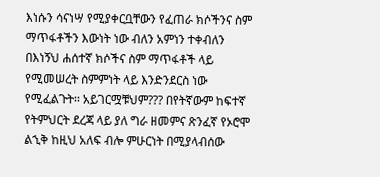እነሱን ሳናነሣ የሚያቀርቧቸውን የፈጠራ ክሶችንና ስም ማጥፋቶችን እውነት ነው ብለን አምነን ተቀብለን በእነኝህ ሐሰተኛ ክሶችና ስም ማጥፋቶች ላይ የሚመሠረት ስምምነት ላይ እንድንደርስ ነው የሚፈልጉት፡፡ አይገርሟቹህም??? በየትኛውም ከፍተኛ የትምህርት ደረጃ ላይ ያለ ግራ ዘመምና ጽንፈኛ የኦሮሞ ልኂቅ ከዚህ አለፍ ብሎ ምሁርነት በሚያላብሰው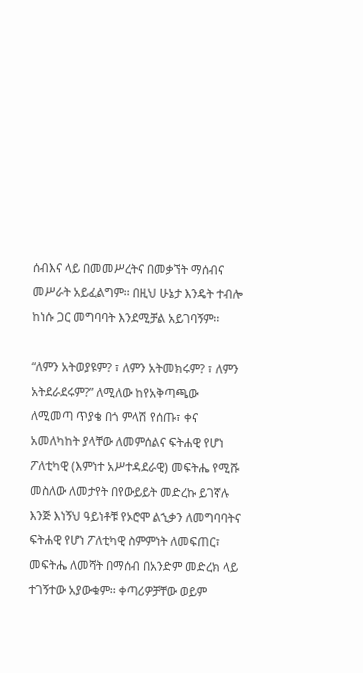ሰብእና ላይ በመመሥረትና በመቃኘት ማሰብና መሥራት አይፈልግም፡፡ በዚህ ሁኔታ እንዴት ተብሎ ከነሱ ጋር መግባባት እንደሚቻል አይገባኝም፡፡

“ለምን አትወያዩም? ፣ ለምን አትመክሩም? ፣ ለምን አትደራደሩም?” ለሚለው ከየአቅጣጫው ለሚመጣ ጥያቄ በጎ ምላሽ የሰጡ፣ ቀና አመለካከት ያላቸው ለመምሰልና ፍትሐዊ የሆነ ፖለቲካዊ (እምነተ አሥተዳደራዊ) መፍትሔ የሚሹ መስለው ለመታየት በየውይይት መድረኩ ይገኛሉ እንጅ እነኝህ ዓይነቶቹ የኦሮሞ ልኂቃን ለመግባባትና ፍትሐዊ የሆነ ፖለቲካዊ ስምምነት ለመፍጠር፣ መፍትሔ ለመሻት በማሰብ በአንድም መድረክ ላይ ተገኝተው አያውቁም፡፡ ቀጣሪዎቻቸው ወይም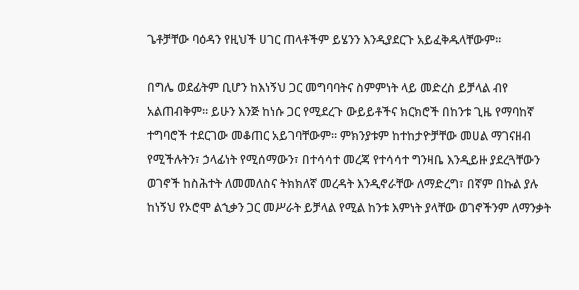ጌቶቻቸው ባዕዳን የዚህች ሀገር ጠላቶችም ይሄንን እንዲያደርጉ አይፈቅዱላቸውም፡፡

በግሌ ወደፊትም ቢሆን ከእነኝህ ጋር መግባባትና ስምምነት ላይ መድረስ ይቻላል ብየ አልጠብቅም፡፡ ይሁን እንጅ ከነሱ ጋር የሚደረጉ ውይይቶችና ክርክሮች በከንቱ ጊዜ የማባከኛ ተግባሮች ተደርገው መቆጠር አይገባቸውም፡፡ ምክንያቱም ከተከታዮቻቸው መሀል ማገናዘብ የሚችሉትን፣ ኃላፊነት የሚሰማውን፣ በተሳሳተ መረጃ የተሳሳተ ግንዛቤ እንዲይዙ ያደረጓቸውን ወገኖች ከስሕተት ለመመለስና ትክክለኛ መረዳት እንዲኖራቸው ለማድረግ፣ በኛም በኩል ያሉ ከነኝህ የኦሮሞ ልኂቃን ጋር መሥራት ይቻላል የሚል ከንቱ እምነት ያላቸው ወገኖችንም ለማንቃት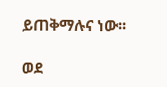ይጠቅማሉና ነው፡፡

ወደ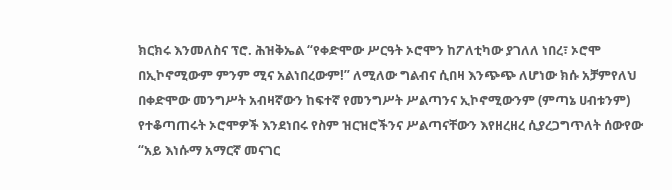ክርክሩ እንመለስና ፕሮ. ሕዝቅኤል “የቀድሞው ሥርዓት ኦሮሞን ከፖለቲካው ያገለለ ነበረ፣ ኦሮሞ በኢኮኖሚውም ምንም ሚና አልነበረውም!” ለሚለው ግልብና ሲበዛ እንጭጭ ለሆነው ክሱ አቻምየለህ በቀድሞው መንግሥት አብዛኛውን ከፍተኛ የመንግሥት ሥልጣንና ኢኮኖሚውንም (ምጣኔ ሀብቱንም) የተቆጣጠሩት ኦሮሞዎች እንደነበሩ የስም ዝርዝሮችንና ሥልጣናቸውን እየዘረዘረ ሲያረጋግጥለት ሰውየው “አይ እነሱማ አማርኛ መናገር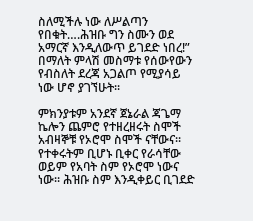ስለሚችሉ ነው ለሥልጣን የበቁት….ሕዝቡ ግን ስሙን ወደ አማርኛ እንዲለውጥ ይገደድ ነበረ!” በማለት ምላሽ መስማቱ የሰውየውን የብስለት ደረጃ አጋልጦ የሚያሳይ ነው ሆኖ ያገኘሁት፡፡

ምክንያቱም አንደኛ ጀኔራል ጃጌማ ኬሎን ጨምሮ የተዘረዘሩት ስሞች አብዛኞቹ የኦሮሞ ስሞች ናቸውና፡፡ የተቀሩትም ቢሆኑ ቢቀር የራሳቸው ወይም የአባት ስም የኦሮሞ ነውና ነው፡፡ ሕዝቡ ስም እንዲቀይር ቢገደድ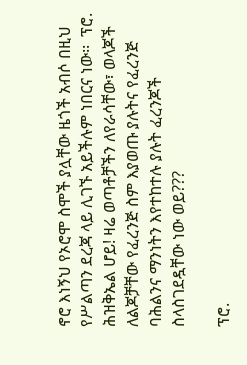ኖሮ እነኝህ የኦሮሞ ስሞች ያሏቸው ዜጎች አብሶ በዚህ የሥልጣን ደረጃ ላይ ሊገኙ አይችሉም ነበርና ነው፡፡  ፕሮ. ሕዝቅኤል ሆይ! ዛሬ ወጣቶቻችን ለየራሳቸው፣ ወላጆች ለልጆቻቸው የፈረንጅ ስም እያወጡ ያሉትና የፈረንጅ ባሕልንና ማንነትን እየተከተሉ ያሉት ፈረንጆች ስላስገደዷቸው ነው ወይ???

ፕሮ.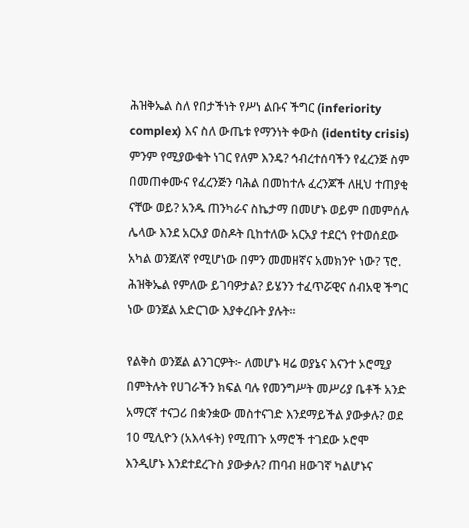ሕዝቅኤል ስለ የበታችነት የሥነ ልቡና ችግር (inferiority complex) እና ስለ ውጤቱ የማንነት ቀውስ (identity crisis) ምንም የሚያውቁት ነገር የለም እንዴ? ኅብረተሰባችን የፈረንጅ ስም በመጠቀሙና የፈረንጅን ባሕል በመከተሉ ፈረንጆች ለዚህ ተጠያቂ ናቸው ወይ? አንዱ ጠንካራና ስኬታማ በመሆኑ ወይም በመምሰሉ ሌላው እንደ አርአያ ወስዶት ቢከተለው አርአያ ተደርጎ የተወሰደው አካል ወንጀለኛ የሚሆነው በምን መመዘኛና አመክንዮ ነው? ፕሮ. ሕዝቅኤል የምለው ይገባዎታል? ይሄንን ተፈጥሯዊና ሰብአዊ ችግር ነው ወንጀል አድርገው እያቀረቡት ያሉት፡፡

የልቅስ ወንጀል ልንገርዎት፦ ለመሆኑ ዛሬ ወያኔና እናንተ ኦሮሚያ በምትሉት የሀገራችን ክፍል ባሉ የመንግሥት መሥሪያ ቤቶች አንድ አማርኛ ተናጋሪ በቋንቋው መስተናገድ እንደማይችል ያውቃሉ? ወደ 10 ሚሊዮን (አእላፋት) የሚጠጉ አማሮች ተገደው ኦሮሞ እንዲሆኑ እንደተደረጉስ ያውቃሉ? ጠባብ ዘውገኛ ካልሆኑና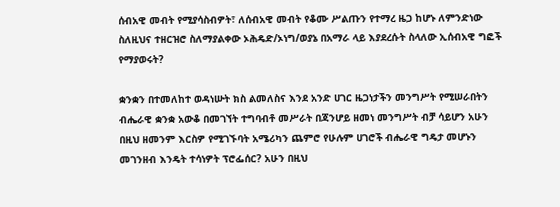ሰብአዊ መብት የሚያሳስብዎት፣ ለሰብአዊ መብት የቆሙ ሥልጡን የተማረ ዜጋ ከሆኑ ለምንድነው ስለዚህና ተዘርዝሮ ስለማያልቀው ኦሕዴድ/ኦነግ/ወያኔ በአማራ ላይ እያደረሱት ስላለው ኢሰብአዊ ግፎች የማያወሩት?

ቋንቋን በተመለከተ ወዳነሡት ክስ ልመለስና እንደ አንድ ሀገር ዜጋነታችን መንግሥት የሚሠራበትን ብሔራዊ ቋንቋ አውቆ በመገኘት ተግባብቶ መሥራት በጃንሆይ ዘመነ መንግሥት ብቻ ሳይሆን አሁን በዚህ ዘመንም እርስዎ የሚገኙባት አሜሪካን ጨምሮ የሁሉም ሀገሮች ብሔራዊ ግዴታ መሆኑን መገንዘብ እንዴት ተሳነዎት ፕሮፌሰር? አሁን በዚህ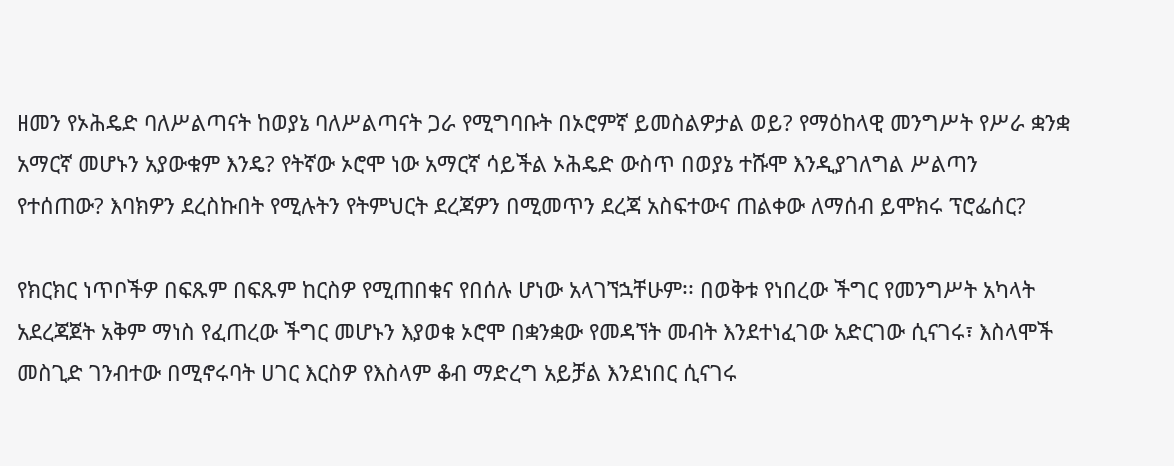ዘመን የኦሕዴድ ባለሥልጣናት ከወያኔ ባለሥልጣናት ጋራ የሚግባቡት በኦሮምኛ ይመስልዎታል ወይ? የማዕከላዊ መንግሥት የሥራ ቋንቋ አማርኛ መሆኑን አያውቁም እንዴ? የትኛው ኦሮሞ ነው አማርኛ ሳይችል ኦሕዴድ ውስጥ በወያኔ ተሹሞ እንዲያገለግል ሥልጣን የተሰጠው? እባክዎን ደረስኩበት የሚሉትን የትምህርት ደረጃዎን በሚመጥን ደረጃ አስፍተውና ጠልቀው ለማሰብ ይሞክሩ ፕሮፌሰር?

የክርክር ነጥቦችዎ በፍጹም በፍጹም ከርስዎ የሚጠበቁና የበሰሉ ሆነው አላገኘኋቸሁም፡፡ በወቅቱ የነበረው ችግር የመንግሥት አካላት አደረጃጀት አቅም ማነስ የፈጠረው ችግር መሆኑን እያወቁ ኦሮሞ በቋንቋው የመዳኘት መብት እንደተነፈገው አድርገው ሲናገሩ፣ እስላሞች መስጊድ ገንብተው በሚኖሩባት ሀገር እርስዎ የእስላም ቆብ ማድረግ አይቻል እንደነበር ሲናገሩ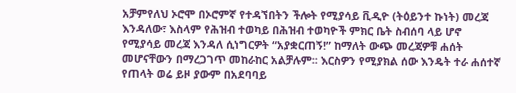አቻምየለህ ኦሮሞ በኦሮምኛ የተዳኘበትን ችሎት የሚያሳይ ቪዲዮ (ትዕይንተ ኩነት) መረጃ እንዳለው፣ እስላም የሕዝብ ተወካይ በሕዝብ ተወካዮች ምክር ቤት ስብሰባ ላይ ሆኖ የሚያሳይ መረጃ እንዳለ ሲነግርዎት “አያቋርጠኝ!” ከማለት ውጭ መረጃዎቹ ሐሰት መሆናቸውን በማረጋገጥ መከራከር አልቻሉም፡፡ እርስዎን የሚያክል ሰው እንዴት ተራ ሐሰተኛ የጠላት ወሬ ይዞ ያውም በአደባባይ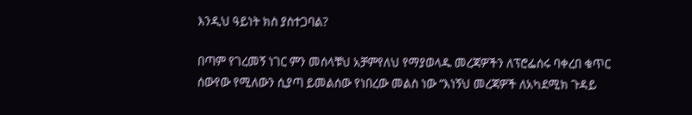እንዲህ ዓይነት ክስ ያስተጋባል?

በጣም የገረመኝ ነገር ምን መሰላቹህ አቻምየለህ የማያወላዱ መረጃዎችን ለፕሮፌሰሩ ባቀረበ ቁጥር ሰውየው የሚለውን ሲያጣ ይመልሰው የነበረው መልስ ነው “እነኝህ መረጃዎች ለአካደሚክ ጉዳይ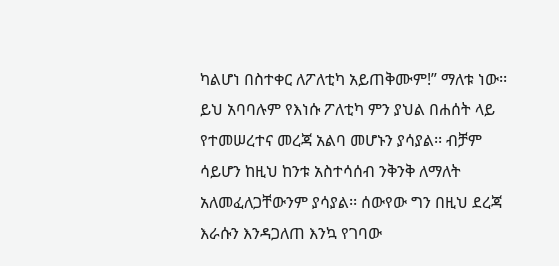ካልሆነ በስተቀር ለፖለቲካ አይጠቅሙም!” ማለቱ ነው፡፡ ይህ አባባሉም የእነሱ ፖለቲካ ምን ያህል በሐሰት ላይ የተመሠረተና መረጃ አልባ መሆኑን ያሳያል፡፡ ብቻም ሳይሆን ከዚህ ከንቱ አስተሳሰብ ንቅንቅ ለማለት አለመፈለጋቸውንም ያሳያል፡፡ ሰውየው ግን በዚህ ደረጃ እራሱን እንዳጋለጠ እንኳ የገባው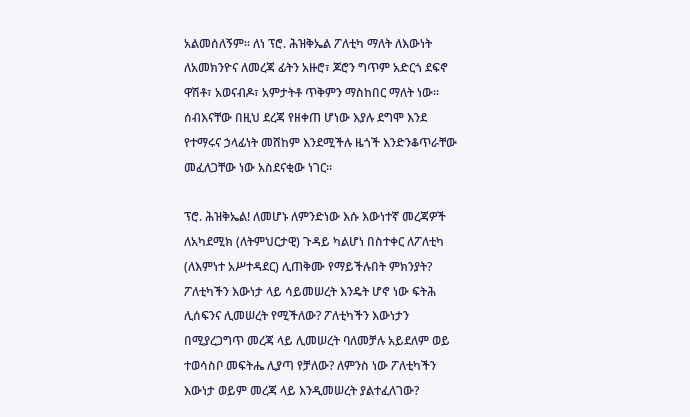አልመሰለኝም፡፡ ለነ ፕሮ. ሕዝቅኤል ፖለቲካ ማለት ለእውነት ለአመክንዮና ለመረጃ ፊትን አዙሮ፣ ጆሮን ግጥም አድርጎ ደፍኖ ዋሽቶ፣ አወናብዶ፣ አምታትቶ ጥቅምን ማስከበር ማለት ነው፡፡ ሰብእናቸው በዚህ ደረጃ የዘቀጠ ሆነው እያሉ ደግሞ እንደ የተማሩና ኃላፊነት መሸከም እንደሚችሉ ዜጎች እንድንቆጥራቸው መፈለጋቸው ነው አስደናቂው ነገር፡፡

ፕሮ. ሕዝቅኤል! ለመሆኑ ለምንድነው እሱ እውነተኛ መረጃዎች ለአካደሚክ (ለትምህርታዊ) ጉዳይ ካልሆነ በስተቀር ለፖለቲካ (ለእምነተ አሥተዳደር) ሊጠቅሙ የማይችሉበት ምክንያት? ፖለቲካችን እውነታ ላይ ሳይመሠረት እንዴት ሆኖ ነው ፍትሕ ሊሰፍንና ሊመሠረት የሚችለው? ፖለቲካችን እውነታን በሚያረጋግጥ መረጃ ላይ ሊመሠረት ባለመቻሉ አይደለም ወይ ተወሳስቦ መፍትሔ ሊያጣ የቻለው? ለምንስ ነው ፖለቲካችን እውነታ ወይም መረጃ ላይ እንዲመሠረት ያልተፈለገው?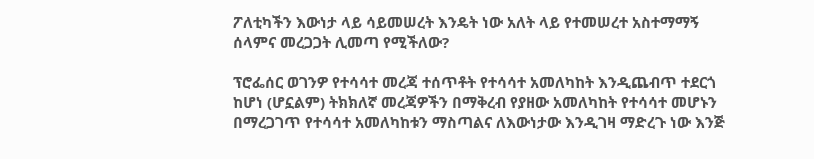ፖለቲካችን እውነታ ላይ ሳይመሠረት እንዴት ነው አለት ላይ የተመሠረተ አስተማማኝ ሰላምና መረጋጋት ሊመጣ የሚችለው?

ፕሮፌሰር ወገንዎ የተሳሳተ መረጃ ተሰጥቶት የተሳሳተ አመለካከት እንዲጨብጥ ተደርጎ ከሆነ (ሆኗልም) ትክክለኛ መረጃዎችን በማቅረብ የያዘው አመለካከት የተሳሳተ መሆኑን በማረጋገጥ የተሳሳተ አመለካከቱን ማስጣልና ለእውነታው እንዲገዛ ማድረጉ ነው እንጅ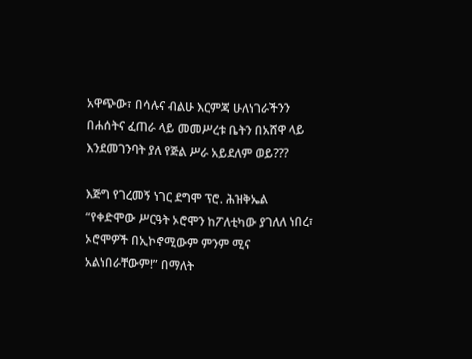አዋጭው፣ በሳሉና ብልሁ እርምጃ ሁለነገራችንን በሐሰትና ፈጠራ ላይ መመሥረቱ ቤትን በአሸዋ ላይ እንደመገንባት ያለ የጅል ሥራ አይደለም ወይ???

እጅግ የገረመኝ ነገር ደግሞ ፕሮ. ሕዝቅኤል “የቀድሞው ሥርዓት ኦሮሞን ከፖለቲካው ያገለለ ነበረ፣ ኦሮሞዎች በኢኮኖሚውም ምንም ሚና አልነበራቸውም!” በማለት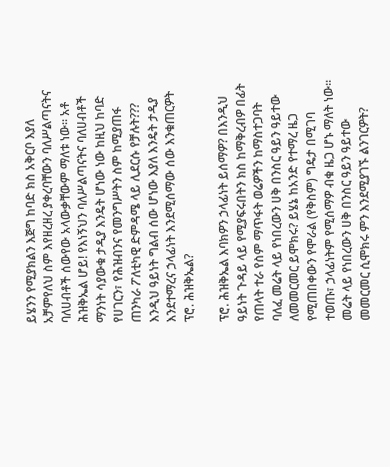ይሄንን የሚያክልን እጅግ ከባድ ክስ አቅርቦ እያለ አቻምየለህ ስም እየዘረዘረ ያቀረባቸውን ባለሥልጣናትና ባለሀብቶች ሰውየው አላውቃቸውም ማለቱ ነው፡፡ አቶ ሕዝቅኤል ሆይ! የእነኝህን ባለሥልጣናትና ባለሀብቶች ማንነት ሳያውቁ ታዲያ እንዴት ሆነው ነው ከዚህ ከባድ የሀገርን፣ የሕዝብንና የመንግሥትን ስም ከሚያጠፋ ጠንካራ ፖለቲካዊ ድምዳሜ ላይ ሊደርሱ የቻሉት??? እንዲህ ዓይነት ግልብ ሰው ሆነው እያለ እንዴት ታዲያ እንደተማረና ኃላፊነት እንደሚሰማው ሰው እንቁጠርዎት ፕሮ. ሕዝቅኤል?

ፕሮ. ሕዝቅኤል እባክዎን ኃላፊነት ይሰማዎ? በእንዲህ ዓይነት ጉዳይ ላይ የሚያፍሩበትን ክስ ከማቅረብዎ በፊት የጠላት ተራ የስም ማጥፋት ወሬዎችን ከማስተጋባት ባለፈ መሬት ላይ የነበረውን ሀቅ በንስር ዓይን ዓይተው ለመመርመር ይሞክሩ? ይሄኔ ከአንድ የተማረ ዜጋ የሚጠበቀውን የሞራል (የቅስም) ግዴታ በሚገባ ተወጡ፣ ኃላፊነትም የሚሰማዎ ብቁ ዜጋ ሆኑ ማለት ነው፡፡ መሬት ላይ የነበረውን ሀቅ በንስር ዓይን ዓይተው መመርመር ሲሞክሩ ምን እንደሚያገኙ ልንገርዎት?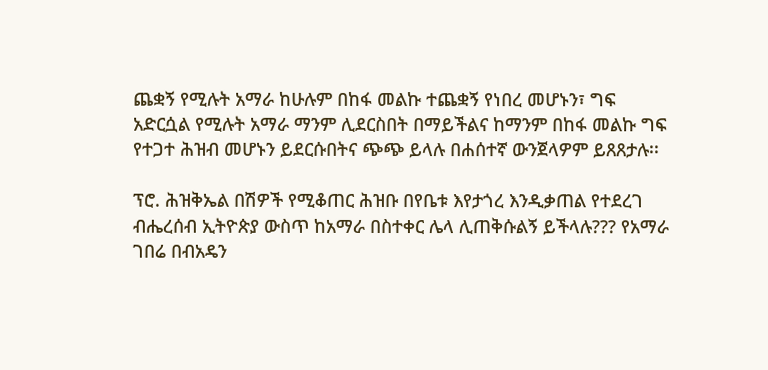ጨቋኝ የሚሉት አማራ ከሁሉም በከፋ መልኩ ተጨቋኝ የነበረ መሆኑን፣ ግፍ አድርሷል የሚሉት አማራ ማንም ሊደርስበት በማይችልና ከማንም በከፋ መልኩ ግፍ የተጋተ ሕዝብ መሆኑን ይደርሱበትና ጭጭ ይላሉ በሐሰተኛ ውንጀላዎም ይጸጸታሉ፡፡

ፕሮ. ሕዝቅኤል በሽዎች የሚቆጠር ሕዝቡ በየቤቱ እየታጎረ እንዲቃጠል የተደረገ ብሔረሰብ ኢትዮጵያ ውስጥ ከአማራ በስተቀር ሌላ ሊጠቅሱልኝ ይችላሉ??? የአማራ ገበሬ በብአዴን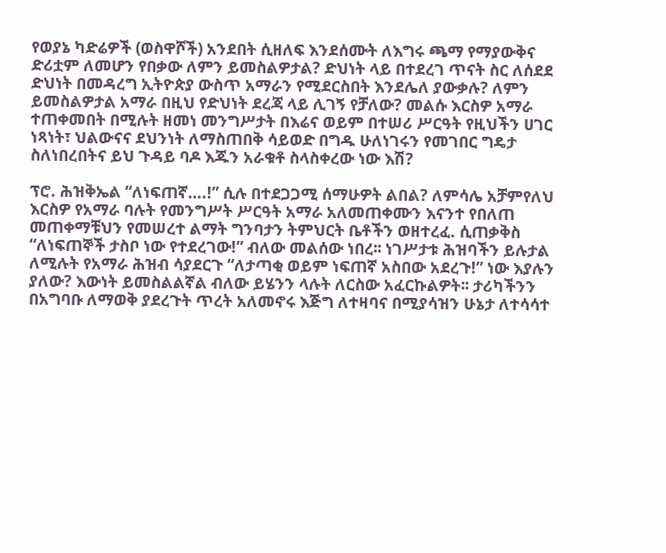የወያኔ ካድሬዎች (ወስዋሾች) አንደበት ሲዘለፍ እንደሰሙት ለእግሩ ጫማ የማያውቅና ድሪቷም ለመሆን የበቃው ለምን ይመስልዎታል? ድህነት ላይ በተደረገ ጥናት ስር ለሰደደ ድህነት በመዳረግ ኢትዮጵያ ውስጥ አማራን የሚደርስበት እንደሌለ ያውቃሉ? ለምን ይመስልዎታል አማራ በዚህ የድህነት ደረጃ ላይ ሊገኝ የቻለው? መልሱ እርስዎ አማራ ተጠቀመበት በሚሉት ዘመነ መንግሥታት በእሬና ወይም በተሠሪ ሥርዓት የዚህችን ሀገር ነጻነት፣ ህልውናና ደህንነት ለማስጠበቅ ሳይወድ በግዱ ሁለነገሩን የመገበር ግዴታ ስለነበረበትና ይህ ጉዳይ ባዶ እጁን አራቁቶ ስላስቀረው ነው እሽ?

ፕሮ. ሕዝቅኤል “ለነፍጠኛ….!” ሲሉ በተደጋጋሚ ሰማሁዎት ልበል? ለምሳሌ አቻምየለህ እርስዎ የአማራ ባሉት የመንግሥት ሥርዓት አማራ አለመጠቀሙን እናንተ የበለጠ መጠቀማቹህን የመሠረተ ልማት ግንባታን ትምህርት ቤቶችን ወዘተረፈ. ሲጠቃቅስ “ለነፍጠኞች ታስቦ ነው የተደረገው!” ብለው መልሰው ነበረ፡፡ ነገሥታቱ ሕዝባችን ይሉታል ለሚሉት የአማራ ሕዝብ ሳያደርጉ “ለታጣቂ ወይም ነፍጠኛ አስበው አደረጉ!” ነው እያሉን ያለው? እውነት ይመስልልኛል ብለው ይሄንን ላሉት ለርስው አፈርኩልዎት፡፡ ታሪካችንን በአግባቡ ለማወቅ ያደረጉት ጥረት አለመኖሩ እጅግ ለተዛባና በሚያሳዝን ሁኔታ ለተሳሳተ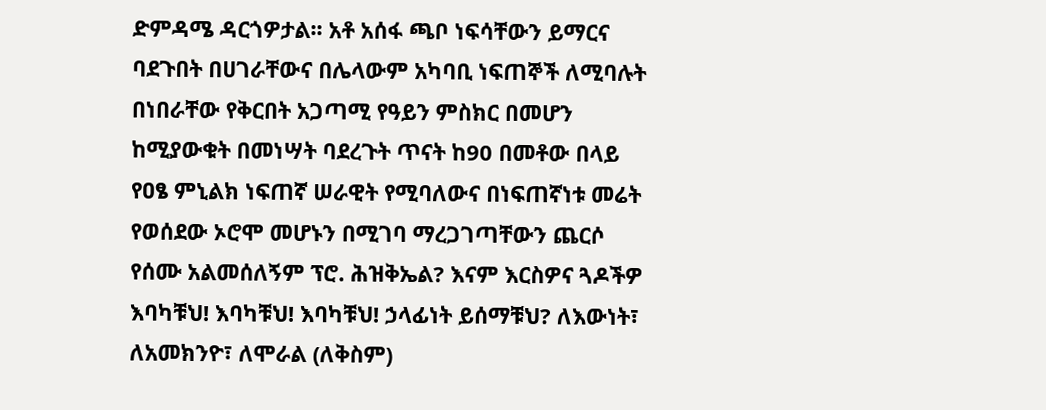ድምዳሜ ዳርጎዎታል፡፡ አቶ አሰፋ ጫቦ ነፍሳቸውን ይማርና ባደጉበት በሀገራቸውና በሌላውም አካባቢ ነፍጠኞች ለሚባሉት በነበራቸው የቅርበት አጋጣሚ የዓይን ምስክር በመሆን ከሚያውቁት በመነሣት ባደረጉት ጥናት ከ90 በመቶው በላይ የዐፄ ምኒልክ ነፍጠኛ ሠራዊት የሚባለውና በነፍጠኛነቱ መሬት የወሰደው ኦሮሞ መሆኑን በሚገባ ማረጋገጣቸውን ጨርሶ የሰሙ አልመሰለኝም ፕሮ. ሕዝቅኤል? እናም እርስዎና ጓዶችዎ እባካቹህ! እባካቹህ! እባካቹህ! ኃላፊነት ይሰማቹህ? ለእውነት፣ ለአመክንዮ፣ ለሞራል (ለቅስም)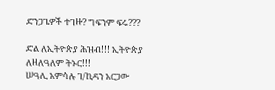ድንጋጌዎች ተገዙ? ግፍንም ፍሩ???

ድል ለኢትዮጵያ ሕዝብ!!! ኢትዮጵያ ለዘለዓለም ትኑር!!!
ሠዓሊ አምሳሉ ገ/ኪዳን አርጋው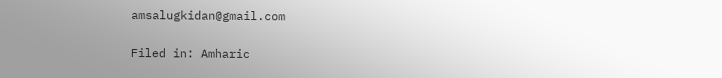amsalugkidan@gmail.com

Filed in: Amharic